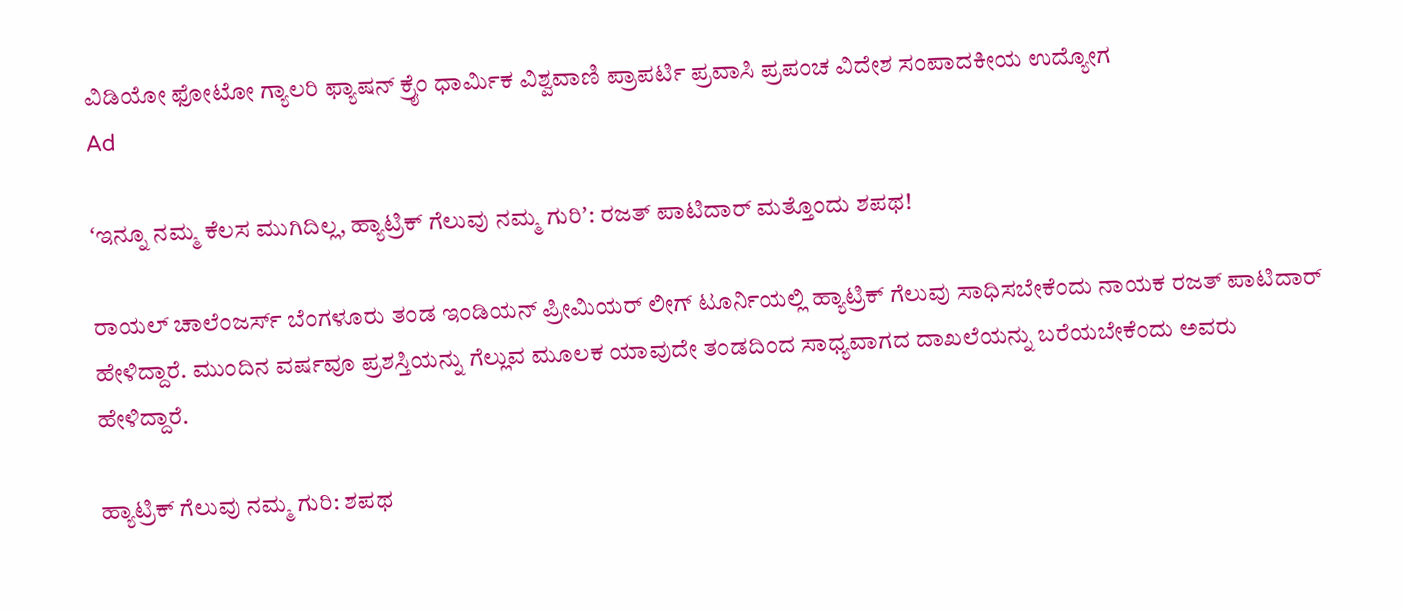ವಿಡಿಯೋ ಫೋಟೋ ಗ್ಯಾಲರಿ ಫ್ಯಾಷನ್ ಕ್ರೈಂ ಧಾರ್ಮಿಕ ವಿಶ್ವವಾಣಿ ಪ್ರಾಪರ್ಟಿ ಪ್ರವಾಸಿ ಪ್ರಪಂಚ ವಿದೇಶ ಸಂಪಾದಕೀಯ ಉದ್ಯೋಗ
Ad

ʻಇನ್ನೂ ನಮ್ಮ ಕೆಲಸ ಮುಗಿದಿಲ್ಲ, ಹ್ಯಾಟ್ರಿಕ್‌ ಗೆಲುವು ನಮ್ಮ ಗುರಿʼ: ರಜತ್‌ ಪಾಟಿದಾರ್‌ ಮತ್ತೊಂದು ಶಪಥ!

ರಾಯಲ್‌ ಚಾಲೆಂಜರ್ಸ್‌ ಬೆಂಗಳೂರು ತಂಡ ಇಂಡಿಯನ್‌ ಪ್ರೀಮಿಯರ್‌ ಲೀಗ್‌ ಟೂರ್ನಿಯಲ್ಲಿ ಹ್ಯಾಟ್ರಿಕ್‌ ಗೆಲುವು ಸಾಧಿಸಬೇಕೆಂದು ನಾಯಕ ರಜತ್‌ ಪಾಟಿದಾರ್‌ ಹೇಳಿದ್ದಾರೆ. ಮುಂದಿನ ವರ್ಷವೂ ಪ್ರಶಸ್ತಿಯನ್ನು ಗೆಲ್ಲುವ ಮೂಲಕ ಯಾವುದೇ ತಂಡದಿಂದ ಸಾಧ್ಯವಾಗದ ದಾಖಲೆಯನ್ನು ಬರೆಯಬೇಕೆಂದು ಅವರು ಹೇಳಿದ್ದಾರೆ.

ಹ್ಯಾಟ್ರಿಕ್‌ ಗೆಲುವು ನಮ್ಮ ಗುರಿ: ಶಪಥ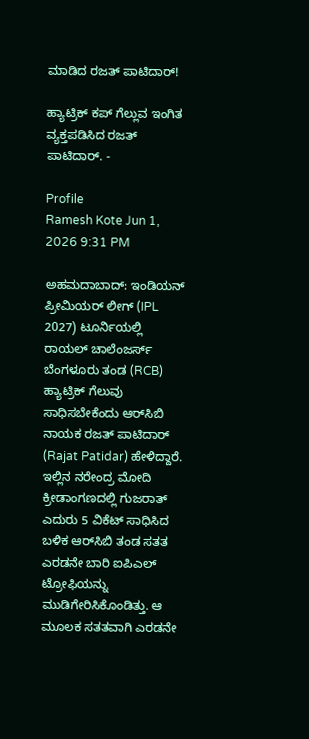ಮಾಡಿದ ರಜತ್‌ ಪಾಟಿದಾರ್‌!

ಹ್ಯಾಟ್ರಿಕ್‌ ಕಪ್‌ ಗೆಲ್ಲುವ ಇಂಗಿತ ವ್ಯಕ್ತಪಡಿಸಿದ ರಜತ್‌ ಪಾಟಿದಾರ್‌. -

Profile
Ramesh Kote Jun 1, 2026 9:31 PM

ಅಹಮದಾಬಾದ್‌: ಇಂಡಿಯನ್‌ ಪ್ರೀಮಿಯರ್‌ ಲೀಗ್‌ (IPL 2027) ಟೂರ್ನಿಯಲ್ಲಿ ರಾಯಲ್‌ ಚಾಲೆಂಜರ್ಸ್‌ ಬೆಂಗಳೂರು ತಂಡ (RCB) ಹ್ಯಾಟ್ರಿಕ್‌ ಗೆಲುವು ಸಾಧಿಸಬೇಕೆಂದು ಆರ್‌ಸಿಬಿ ನಾಯಕ ರಜತ್‌ ಪಾಟಿದಾರ್‌ (Rajat Patidar) ಹೇಳಿದ್ದಾರೆ. ಇಲ್ಲಿನ ನರೇಂದ್ರ ಮೋದಿ ಕ್ರೀಡಾಂಗಣದಲ್ಲಿ ಗುಜರಾತ್‌ ಎದುರು 5 ವಿಕೆಟ್‌ ಸಾಧಿಸಿದ ಬಳಿಕ ಆರ್‌ಸಿಬಿ ತಂಡ ಸತತ ಎರಡನೇ ಬಾರಿ ಐಪಿಎಲ್‌ ಟ್ರೋಫಿಯನ್ನು ಮುಡಿಗೇರಿಸಿಕೊಂಡಿತ್ತು. ಆ ಮೂಲಕ ಸತತವಾಗಿ ಎರಡನೇ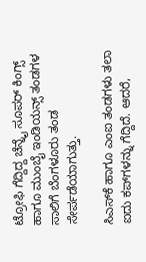ಟ್ರೋಫಿ ಗೆದ್ದಿದ್ದ ಚೆನ್ನೈ ಸೂಪರ್‌ ಕಿಂಗ್ಸ್‌ ಹಾಗೂ ಮುಂಬೈ ಇಂಡಿಯನ್ಸ್‌ ತಂಡಗಳ ಸಾಲಿಗೆ ಬೆಂಗಳೂರು ತಂಡ ಸೇರ್ಪಡೆಯಾಗುತ್ತು.

ಸಿಎಸ್‌ಕೆ ಹಾಗೂ ಎಂಐ ತಂಡಗಳು ತಲಾ ಐದು ಕಪ್‌ಗಳನ್ನು ಗೆದ್ದಿದೆ. ಆದರೆ,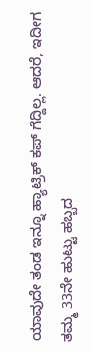ಯಾವುದೇ ತಂಡ ಇನ್ನೂ ಹ್ಯಾಟ್ರಿಕ್‌ ಕಪ್‌ ಗೆದ್ದಿಲ್ಲ. ಆದರೆ, ಇದೀಗ ತಮ್ಮ 33ನೇ ಹುಟ್ಟು ಹಬ್ಬದ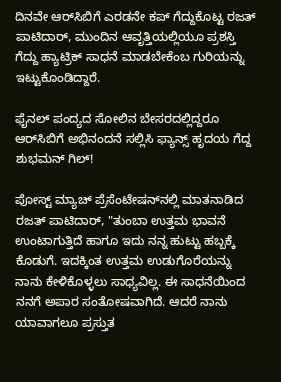ದಿನವೇ ಆರ್‌ಸಿಬಿಗೆ ಎರಡನೇ ಕಪ್‌ ಗೆದ್ದುಕೊಟ್ಟ ರಜತ್‌ ಪಾಟಿದಾರ್‌, ಮುಂದಿನ ಆವೃತ್ತಿಯಲ್ಲಿಯೂ ಪ್ರಶಸ್ತಿ ಗೆದ್ದು ಹ್ಯಾಟ್ರಿಕ್‌ ಸಾಧನೆ ಮಾಡಬೇಕೆಂಬ ಗುರಿಯನ್ನು ಇಟ್ಟುಕೊಂಡಿದ್ದಾರೆ.

ಫೈನಲ್‌ ಪಂದ್ಯದ ಸೋಲಿನ ಬೇಸರದಲ್ಲಿದ್ದರೂ ಆರ್‌ಸಿಬಿಗೆ ಅಭಿನಂದನೆ ಸಲ್ಲಿಸಿ ಫ್ಯಾನ್ಸ್‌ ಹೃದಯ ಗೆದ್ದ ಶುಭಮನ್‌ ಗಿಲ್‌!

ಪೋಸ್ಟ್‌ ಮ್ಯಾಚ್‌ ಪ್ರೆಸೆಂಟೇಷನ್‌ನಲ್ಲಿ ಮಾತನಾಡಿದ ರಜತ್‌ ಪಾಟಿದಾರ್‌, "ತುಂಬಾ ಉತ್ತಮ ಭಾವನೆ ಉಂಟಾಗುತ್ತಿದೆ ಹಾಗೂ ಇದು ನನ್ನ ಹುಟ್ಟು ಹಬ್ಬಕ್ಕೆ ಕೊಡುಗೆ. ಇದಕ್ಕಿಂತ ಉತ್ತಮ ಉಡುಗೊರೆಯನ್ನು ನಾನು ಕೇಳಿಕೊಳ್ಳಲು ಸಾಧ್ಯವಿಲ್ಲ. ಈ ಸಾಧನೆಯಿಂದ ನನಗೆ ಅಪಾರ ಸಂತೋಷವಾಗಿದೆ. ಆದರೆ ನಾನು ಯಾವಾಗಲೂ ಪ್ರಸ್ತುತ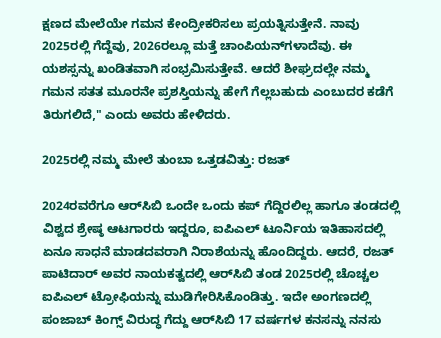ಕ್ಷಣದ ಮೇಲೆಯೇ ಗಮನ ಕೇಂದ್ರೀಕರಿಸಲು ಪ್ರಯತ್ನಿಸುತ್ತೇನೆ. ನಾವು 2025ರಲ್ಲಿ ಗೆದ್ದೆವು, 2026ರಲ್ಲೂ ಮತ್ತೆ ಚಾಂಪಿಯನ್‌ಗಳಾದೆವು. ಈ ಯಶಸ್ಸನ್ನು ಖಂಡಿತವಾಗಿ ಸಂಭ್ರಮಿಸುತ್ತೇವೆ. ಆದರೆ ಶೀಘ್ರದಲ್ಲೇ ನಮ್ಮ ಗಮನ ಸತತ ಮೂರನೇ ಪ್ರಶಸ್ತಿಯನ್ನು ಹೇಗೆ ಗೆಲ್ಲಬಹುದು ಎಂಬುದರ ಕಡೆಗೆ ತಿರುಗಲಿದೆ," ಎಂದು ಅವರು ಹೇಳಿದರು.

2025ರಲ್ಲಿ ನಮ್ಮ ಮೇಲೆ ತುಂಬಾ ಒತ್ತಡವಿತ್ತು: ರಜತ್‌

2024ರವರೆಗೂ ಆರ್‌ಸಿಬಿ ಒಂದೇ ಒಂದು ಕಪ್‌ ಗೆದ್ದಿರಲಿಲ್ಲ ಹಾಗೂ ತಂಡದಲ್ಲಿ ವಿಶ್ವದ ಶ್ರೇಷ್ಠ ಆಟಗಾರರು ಇದ್ದರೂ, ಐಪಿಎಲ್‌ ಟೂರ್ನಿಯ ಇತಿಹಾಸದಲ್ಲಿ ಏನೂ ಸಾಧನೆ ಮಾಡದವರಾಗಿ ನಿರಾಶೆಯನ್ನು ಹೊಂದಿದ್ದರು. ಆದರೆ, ರಜತ್‌ ಪಾಟಿದಾರ್‌ ಅವರ ನಾಯಕತ್ವದಲ್ಲಿ ಆರ್‌ಸಿಬಿ ತಂಡ 2025ರಲ್ಲಿ ಚೊಚ್ಚಲ ಐಪಿಎಲ್‌ ಟ್ರೋಫಿಯನ್ನು ಮುಡಿಗೇರಿಸಿಕೊಂಡಿತ್ತು. ಇದೇ ಅಂಗಣದಲ್ಲಿ ಪಂಜಾಬ್‌ ಕಿಂಗ್ಸ್‌ ವಿರುದ್ಧ ಗೆದ್ದು ಆರ್‌ಸಿಬಿ 17 ವರ್ಷಗಳ ಕನಸನ್ನು ನನಸು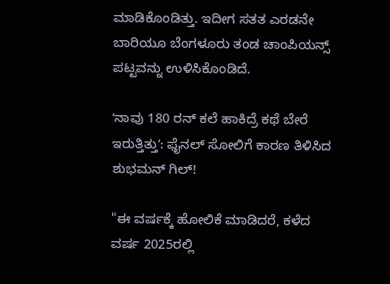ಮಾಡಿಕೊಂಡಿತ್ತು. ಇದೀಗ ಸತತ ಎರಡನೇ ಬಾರಿಯೂ ಬೆಂಗಳೂರು ತಂಡ ಚಾಂಪಿಯನ್ಸ್‌ ಪಟ್ಟವನ್ನು ಉಳಿಸಿಕೊಂಡಿದೆ.

ʻನಾವು 180 ರನ್‌ ಕಲೆ ಹಾಕಿದ್ರೆ ಕಥೆ ಬೇರೆ ಇರುತ್ತಿತ್ತುʼ: ಫೈನಲ್‌ ಸೋಲಿಗೆ ಕಾರಣ ತಿಳಿಸಿದ ಶುಭಮನ್‌ ಗಿಲ್‌!

"ಈ ವರ್ಷಕ್ಕೆ ಹೋಲಿಕೆ ಮಾಡಿದರೆ, ಕಳೆದ ವರ್ಷ 2025ರಲ್ಲಿ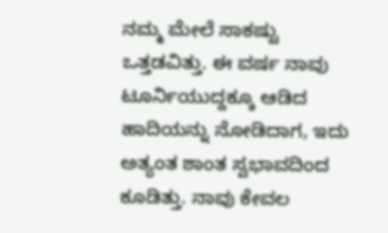ನಮ್ಮ ಮೇಲೆ ಸಾಕಷ್ಟು ಒತ್ತಡವಿತ್ತು. ಈ ವರ್ಷ ನಾವು ಟೂರ್ನಿಯುದ್ದಕ್ಕೂ ಆಡಿದ ಹಾದಿಯನ್ನು ನೋಡಿದಾಗ, ಇದು ಅತ್ಯಂತ ಶಾಂತ ಸ್ವಭಾವದಿಂದ ಕೂಡಿತ್ತು. ನಾವು ಕೇವಲ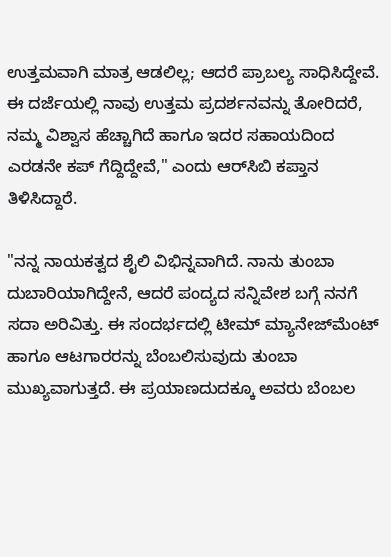ಉತ್ತಮವಾಗಿ ಮಾತ್ರ ಆಡಲಿಲ್ಲ; ಆದರೆ ಪ್ರಾಬಲ್ಯ ಸಾಧಿಸಿದ್ದೇವೆ. ಈ ದರ್ಜೆಯಲ್ಲಿ ನಾವು ಉತ್ತಮ ಪ್ರದರ್ಶನವನ್ನು ತೋರಿದರೆ, ನಮ್ಮ ವಿಶ್ವಾಸ ಹೆಚ್ಚಾಗಿದೆ ಹಾಗೂ ಇದರ ಸಹಾಯದಿಂದ ಎರಡನೇ ಕಪ್‌ ಗೆದ್ದಿದ್ದೇವೆ," ಎಂದು ಆರ್‌ಸಿಬಿ ಕಪ್ತಾನ ತಿಳಿಸಿದ್ದಾರೆ.

"ನನ್ನ ನಾಯಕತ್ವದ ಶೈಲಿ ವಿಭಿನ್ನವಾಗಿದೆ. ನಾನು ತುಂಬಾ ದುಬಾರಿಯಾಗಿದ್ದೇನೆ, ಆದರೆ ಪಂದ್ಯದ ಸನ್ನಿವೇಶ ಬಗ್ಗೆ ನನಗೆ ಸದಾ ಅರಿವಿತ್ತು. ಈ ಸಂದರ್ಭದಲ್ಲಿ ಟೀಮ್‌ ಮ್ಯಾನೇಜ್‌ಮೆಂಟ್‌ ಹಾಗೂ ಆಟಗಾರರನ್ನು ಬೆಂಬಲಿಸುವುದು ತುಂಬಾ ಮುಖ್ಯವಾಗುತ್ತದೆ. ಈ ಪ್ರಯಾಣದುದಕ್ಕೂ ಅವರು ಬೆಂಬಲ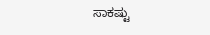ಸಾಕಷ್ಟು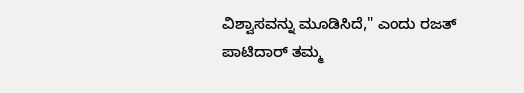ವಿಶ್ವಾಸವನ್ನು ಮೂಡಿಸಿದೆ," ಎಂದು ರಜತ್‌ ಪಾಟಿದಾರ್‌ ತಮ್ಮ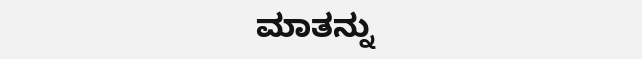ಮಾತನ್ನು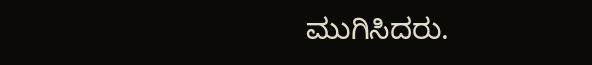ಮುಗಿಸಿದರು.